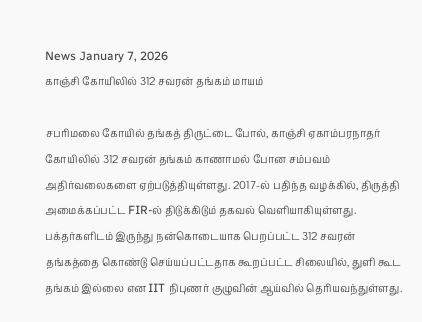News January 7, 2026
காஞ்சி கோயிலில் 312 சவரன் தங்கம் மாயம்

சபரிமலை கோயில் தங்கத் திருட்டை போல், காஞ்சி ஏகாம்பரநாதர் கோயிலில் 312 சவரன் தங்கம் காணாமல் போன சம்பவம் அதிர்வலைகளை ஏற்படுத்தியுள்ளது. 2017-ல் பதிந்த வழக்கில், திருத்தி அமைக்கப்பட்ட FIR-ல் திடுக்கிடும் தகவல் வெளியாகியுள்ளது. பக்தர்களிடம் இருந்து நன்கொடையாக பெறப்பட்ட 312 சவரன் தங்கத்தை கொண்டு செய்யப்பட்டதாக கூறப்பட்ட சிலையில், துளி கூட தங்கம் இல்லை என IIT நிபுணர் குழுவின் ஆய்வில் தெரியவந்துள்ளது.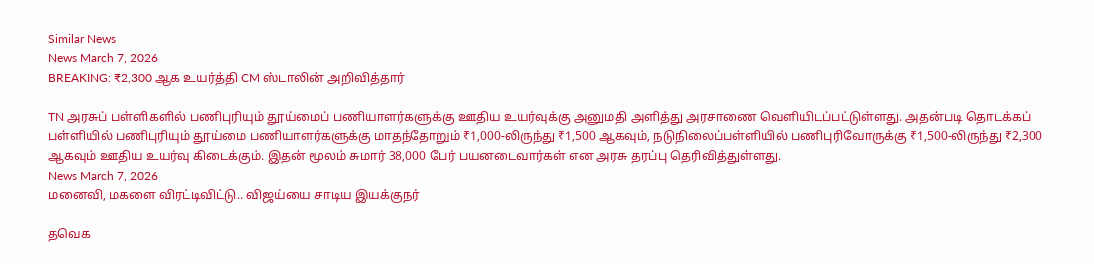Similar News
News March 7, 2026
BREAKING: ₹2,300 ஆக உயர்த்தி CM ஸ்டாலின் அறிவித்தார்

TN அரசுப் பள்ளிகளில் பணிபுரியும் தூய்மைப் பணியாளர்களுக்கு ஊதிய உயர்வுக்கு அனுமதி அளித்து அரசாணை வெளியிடப்பட்டுள்ளது. அதன்படி தொடக்கப் பள்ளியில் பணிபுரியும் தூய்மை பணியாளர்களுக்கு மாதந்தோறும் ₹1,000-லிருந்து ₹1,500 ஆகவும், நடுநிலைப்பள்ளியில் பணிபுரிவோருக்கு ₹1,500-லிருந்து ₹2,300 ஆகவும் ஊதிய உயர்வு கிடைக்கும். இதன் மூலம் சுமார் 38,000 பேர் பயனடைவார்கள் என அரசு தரப்பு தெரிவித்துள்ளது.
News March 7, 2026
மனைவி, மகளை விரட்டிவிட்டு.. விஜய்யை சாடிய இயக்குநர்

தவெக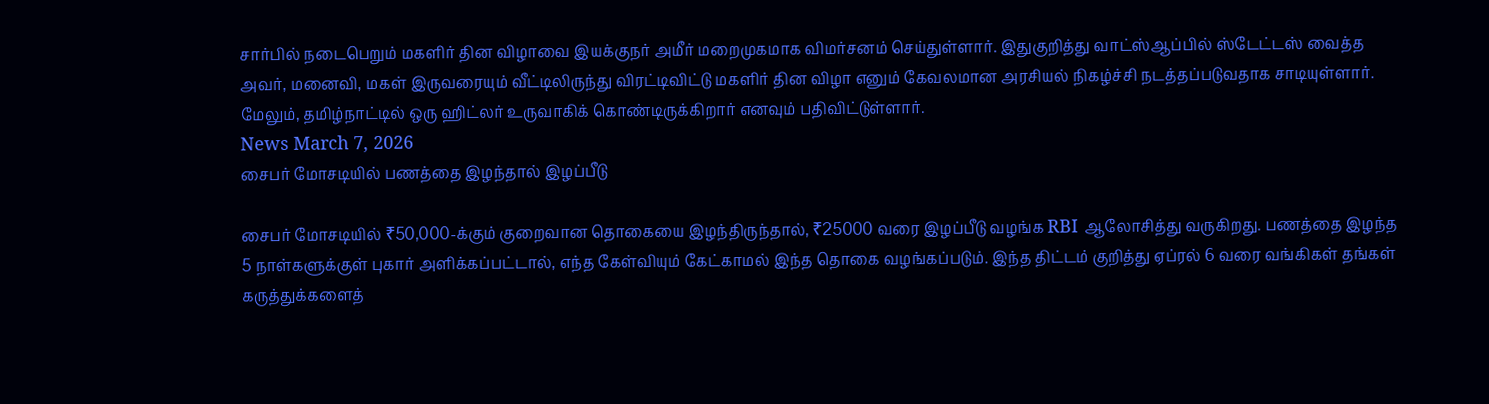சார்பில் நடைபெறும் மகளிர் தின விழாவை இயக்குநர் அமீர் மறைமுகமாக விமர்சனம் செய்துள்ளார். இதுகுறித்து வாட்ஸ்ஆப்பில் ஸ்டேட்டஸ் வைத்த அவர், மனைவி, மகள் இருவரையும் வீட்டிலிருந்து விரட்டிவிட்டு மகளிர் தின விழா எனும் கேவலமான அரசியல் நிகழ்ச்சி நடத்தப்படுவதாக சாடியுள்ளார். மேலும், தமிழ்நாட்டில் ஒரு ஹிட்லர் உருவாகிக் கொண்டிருக்கிறார் எனவும் பதிவிட்டுள்ளார்.
News March 7, 2026
சைபர் மோசடியில் பணத்தை இழந்தால் இழப்பீடு

சைபர் மோசடியில் ₹50,000-க்கும் குறைவான தொகையை இழந்திருந்தால், ₹25000 வரை இழப்பீடு வழங்க RBI ஆலோசித்து வருகிறது. பணத்தை இழந்த 5 நாள்களுக்குள் புகார் அளிக்கப்பட்டால், எந்த கேள்வியும் கேட்காமல் இந்த தொகை வழங்கப்படும். இந்த திட்டம் குறித்து ஏப்ரல் 6 வரை வங்கிகள் தங்கள் கருத்துக்களைத்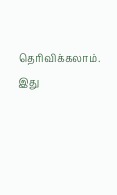தெரிவிக்கலாம். இது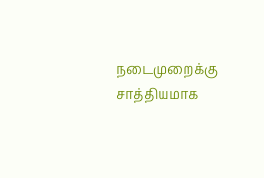நடைமுறைக்கு சாத்தியமாக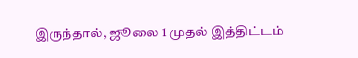இருந்தால், ஜூலை 1 முதல் இத்திட்டம்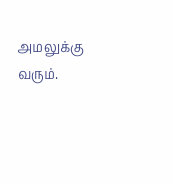அமலுக்கு வரும்.